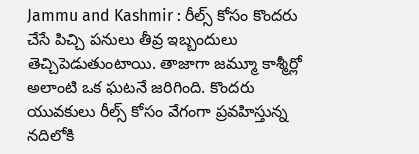Jammu and Kashmir : రీల్స్ కోసం కొందరు చేసే పిచ్చి పనులు తీవ్ర ఇబ్బందులు తెచ్చిపెడుతుంటాయి. తాజాగా జమ్మూ కాశ్మీర్లో అలాంటి ఒక ఘటనే జరిగింది. కొందరు యువకులు రీల్స్ కోసం వేగంగా ప్రవహిస్తున్న నదిలోకి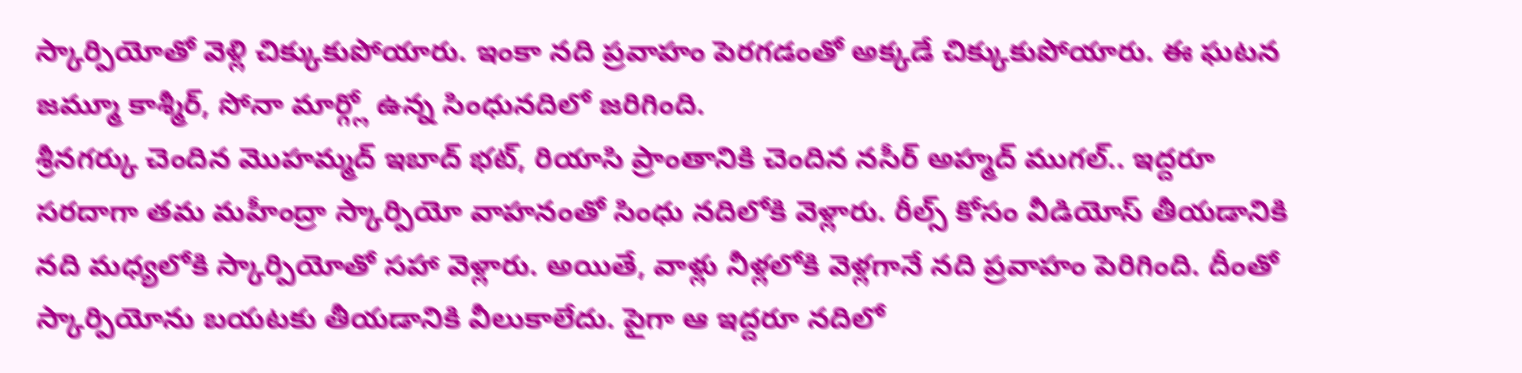స్కార్పియోతో వెళ్లి చిక్కుకుపోయారు. ఇంకా నది ప్రవాహం పెరగడంతో అక్కడే చిక్కుకుపోయారు. ఈ ఘటన జమ్మూ కాశ్మీర్, సోనా మార్గ్లో ఉన్న సింధునదిలో జరిగింది.
శ్రీనగర్కు చెందిన మొహమ్మద్ ఇబాద్ భట్, రియాసి ప్రాంతానికి చెందిన నసీర్ అహ్మద్ ముగల్.. ఇద్దరూ సరదాగా తమ మహీంద్రా స్కార్పియో వాహనంతో సింధు నదిలోకి వెళ్లారు. రీల్స్ కోసం వీడియోస్ తీయడానికి నది మధ్యలోకి స్కార్పియోతో సహా వెళ్లారు. అయితే, వాళ్లు నీళ్లలోకి వెళ్లగానే నది ప్రవాహం పెరిగింది. దీంతో స్కార్పియోను బయటకు తీయడానికి వీలుకాలేదు. పైగా ఆ ఇద్దరూ నదిలో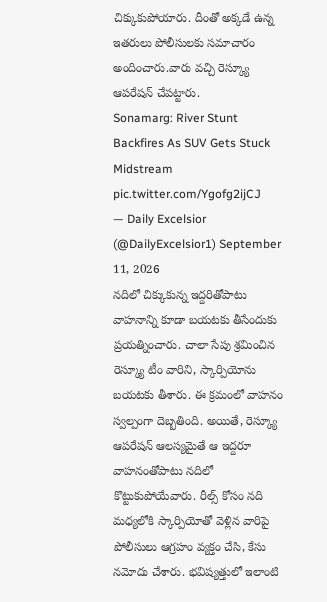చిక్కుకుపోయారు. దీంతో అక్కడే ఉన్న ఇతరులు పోలీసులకు సమాచారం అందించారు.వారు వచ్చి రెస్క్యూ ఆపరేషన్ చేపట్టారు.
Sonamarg: River Stunt Backfires As SUV Gets Stuck Midstream pic.twitter.com/Ygofg2ijCJ
— Daily Excelsior (@DailyExcelsior1) September 11, 2026
నదిలో చిక్కుకున్న ఇద్దరితోపాటు వాహనాన్ని కూడా బయటకు తీసేందుకు ప్రయత్నించారు. చాలా సేపు శ్రమించిన రెస్క్యూ టీం వారిని, స్కార్పియోను బయటకు తీశారు. ఈ క్రమంలో వాహనం స్వల్పంగా దెబ్బతింది. అయితే, రెస్క్యూ ఆపరేషన్ ఆలస్యమైతే ఆ ఇద్దరూ వాహనంతోపాటు నదిలో కొట్టుకుపోయేవారు. రీల్స్ కోసం నది మధ్యలోకి స్కార్పియోతో వెళ్లిన వారిపై పోలీసులు ఆగ్రహం వ్యక్తం చేసి, కేసు నమోదు చేశారు. భవిష్యత్తులో ఇలాంటి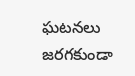ఘటనలు జరగకుండా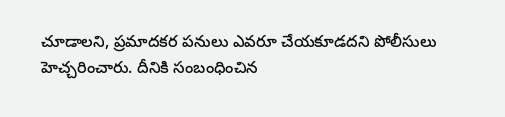చూడాలని, ప్రమాదకర పనులు ఎవరూ చేయకూడదని పోలీసులు హెచ్చరించారు. దీనికి సంబంధించిన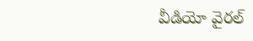వీడియో వైరల్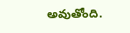అవుతోంది.